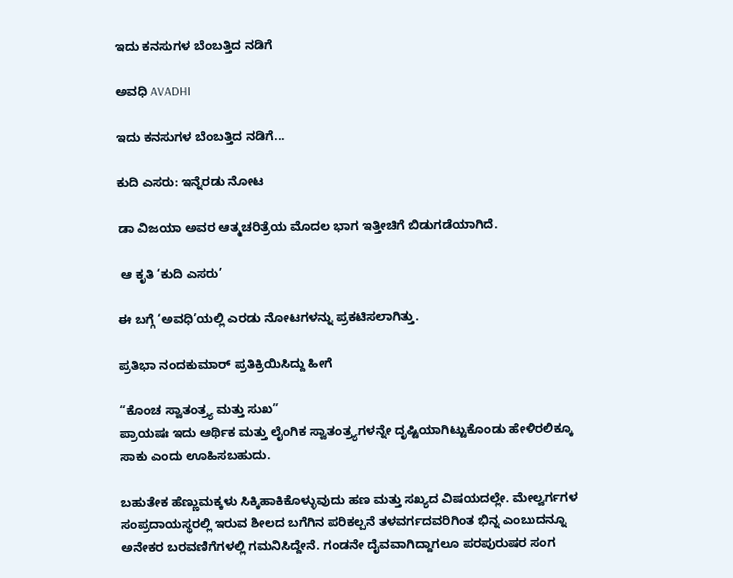ಇದು ಕನಸುಗಳ ಬೆಂಬತ್ತಿದ ನಡಿಗೆ‍

ಅವಧಿ AVADHI

ಇದು ಕನಸುಗಳ ಬೆಂಬತ್ತಿದ ನಡಿಗೆ...

ಕುದಿ ಎಸರು: ಇನ್ನೆರಡು ನೋಟ

ಡಾ ವಿಜಯಾ ಅವರ ಆತ್ಮಚರಿತ್ರೆಯ ಮೊದಲ ಭಾಗ ಇತ್ತೀಚಿಗೆ ಬಿಡುಗಡೆಯಾಗಿದೆ.

 ಆ ಕೃತಿ ‘ಕುದಿ ಎಸರು’

ಈ ಬಗ್ಗೆ ‘ಅವಧಿ’ಯಲ್ಲಿ ಎರಡು ನೋಟಗಳನ್ನು ಪ್ರಕಟಿಸಲಾಗಿತ್ತು.

ಪ್ರತಿಭಾ ನಂದಕುಮಾರ್ ಪ್ರತಿಕ್ರಿಯಿಸಿದ್ದು ಹೀಗೆ

“ಕೊಂಚ ಸ್ವಾತಂತ್ರ್ಯ ಮತ್ತು ಸುಖ”
ಪ್ರಾಯಷಃ ಇದು ಆರ್ಥಿಕ ಮತ್ತು ಲೈಂಗಿಕ ಸ್ವಾತಂತ್ರ್ಯಗಳನ್ನೇ ದೃಷ್ಟಿಯಾಗಿಟ್ಟುಕೊಂಡು ಹೇಳಿರಲಿಕ್ಕೂ ಸಾಕು ಎಂದು ಊಹಿಸಬಹುದು.

ಬಹುತೇಕ ಹೆಣ್ಣುಮಕ್ಕಳು ಸಿಕ್ಕಿಹಾಕಿಕೊಳ್ಳುವುದು ಹಣ ಮತ್ತು ಸಖ್ಯದ ವಿಷಯದಲ್ಲೇ. ಮೇಲ್ವರ್ಗಗಳ ಸಂಪ್ರದಾಯಸ್ಥರಲ್ಲಿ ಇರುವ ಶೀಲದ ಬಗೆಗಿನ ಪರಿಕಲ್ಪನೆ ತಳವರ್ಗದವರಿಗಿಂತ ಭಿನ್ನ ಎಂಬುದನ್ನೂ ಅನೇಕರ ಬರವಣಿಗೆಗಳಲ್ಲಿ ಗಮನಿಸಿದ್ದೇನೆ. ಗಂಡನೇ ದೈವವಾಗಿದ್ದಾಗಲೂ ಪರಪುರುಷರ ಸಂಗ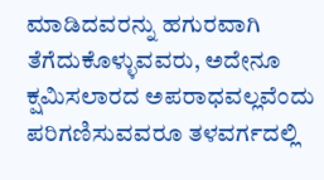ಮಾಡಿದವರನ್ನು ಹಗುರವಾಗಿ ತೆಗೆದುಕೊಳ್ಳುವವರು, ಅದೇನೂ ಕ್ಷಮಿಸಲಾರದ ಅಪರಾಧವಲ್ಲವೆಂದು ಪರಿಗಣಿಸುವವರೂ ತಳವರ್ಗದಲ್ಲಿ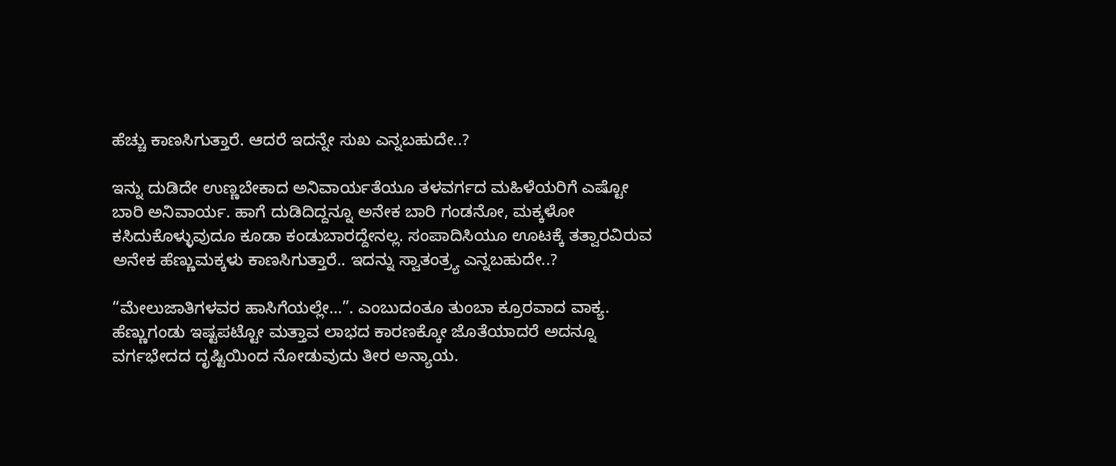ಹೆಚ್ಚು ಕಾಣಸಿಗುತ್ತಾರೆ. ಆದರೆ ಇದನ್ನೇ ಸುಖ ಎನ್ನಬಹುದೇ..?

ಇನ್ನು ದುಡಿದೇ ಉಣ್ಣಬೇಕಾದ ಅನಿವಾರ್ಯತೆಯೂ ತಳವರ್ಗದ ಮಹಿಳೆಯರಿಗೆ ಎಷ್ಟೋ ಬಾರಿ ಅನಿವಾರ್ಯ. ಹಾಗೆ ದುಡಿದಿದ್ದನ್ನೂ ಅನೇಕ ಬಾರಿ ಗಂಡನೋ, ಮಕ್ಕಳೋ ಕಸಿದುಕೊಳ್ಳುವುದೂ ಕೂಡಾ ಕಂಡುಬಾರದ್ದೇನಲ್ಲ. ಸಂಪಾದಿಸಿಯೂ ಊಟಕ್ಕೆ ತತ್ವಾರವಿರುವ ಅನೇಕ ಹೆಣ್ಣುಮಕ್ಕಳು ಕಾಣಸಿಗುತ್ತಾರೆ.. ಇದನ್ನು ಸ್ವಾತಂತ್ರ್ಯ ಎನ್ನಬಹುದೇ..?

“ಮೇಲುಜಾತಿಗಳವರ ಹಾಸಿಗೆಯಲ್ಲೇ…”. ಎಂಬುದಂತೂ ತುಂಬಾ ಕ್ರೂರವಾದ ವಾಕ್ಯ.
ಹೆಣ್ಣುಗಂಡು ಇಷ್ಟಪಟ್ಟೋ ಮತ್ತಾವ ಲಾಭದ ಕಾರಣಕ್ಕೋ ಜೊತೆಯಾದರೆ ಅದನ್ನೂ ವರ್ಗಭೇದದ ದೃಷ್ಟಿಯಿಂದ ನೋಡುವುದು ತೀರ ಅನ್ಯಾಯ.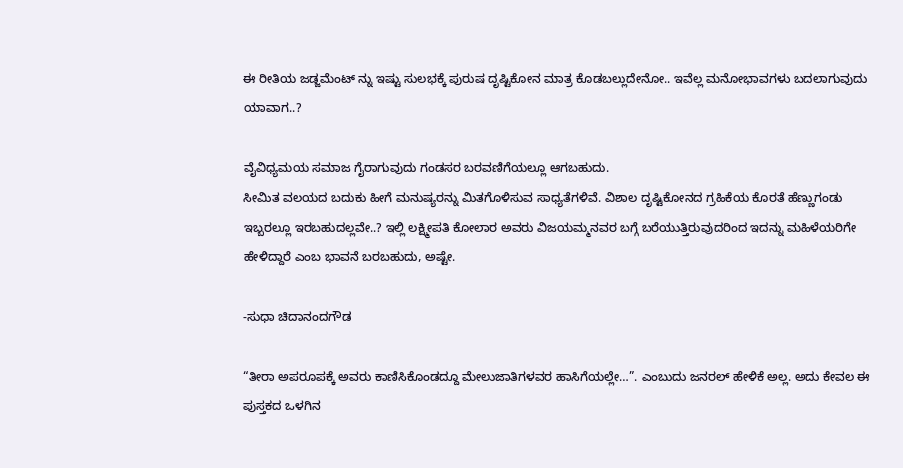ಈ ರೀತಿಯ ಜಡ್ಜಮೆಂಟ್ ನ್ನು ಇಷ್ಟು ಸುಲಭಕ್ಕೆ ಪುರುಷ ದೃಷ್ಟಿಕೋನ ಮಾತ್ರ ಕೊಡಬಲ್ಲುದೇನೋ.. ಇವೆಲ್ಲ ಮನೋಭಾವಗಳು ಬದಲಾಗುವುದು ಯಾವಾಗ..?

ವೈವಿಧ್ಯಮಯ ಸಮಾಜ ಗೈರಾಗುವುದು ಗಂಡಸರ ಬರವಣಿಗೆಯಲ್ಲೂ ಆಗಬಹುದು.
ಸೀಮಿತ ವಲಯದ ಬದುಕು ಹೀಗೆ ಮನುಷ್ಯರನ್ನು ಮಿತಗೊಳಿಸುವ ಸಾಧ್ಯತೆಗಳಿವೆ. ವಿಶಾಲ ದೃಷ್ಟಿಕೋನದ ಗ್ರಹಿಕೆಯ ಕೊರತೆ ಹೆಣ್ಣುಗಂಡು ಇಬ್ಬರಲ್ಲೂ ಇರಬಹುದಲ್ಲವೇ..? ಇಲ್ಲಿ ಲಕ್ಷ್ಮೀಪತಿ ಕೋಲಾರ ಅವರು ವಿಜಯಮ್ಮನವರ ಬಗ್ಗೆ ಬರೆಯುತ್ತಿರುವುದರಿಂದ ಇದನ್ನು ಮಹಿಳೆಯರಿಗೇ ಹೇಳಿದ್ದಾರೆ ಎಂಬ ಭಾವನೆ ಬರಬಹುದು, ಅಷ್ಟೇ.

-ಸುಧಾ ಚಿದಾನಂದಗೌಡ

“ತೀರಾ ಅಪರೂಪಕ್ಕೆ ಅವರು ಕಾಣಿಸಿಕೊಂಡದ್ದೂ ಮೇಲುಜಾತಿಗಳವರ ಹಾಸಿಗೆಯಲ್ಲೇ…”. ಎಂಬುದು ಜನರಲ್ ಹೇಳಿಕೆ ಅಲ್ಲ. ಅದು ಕೇವಲ ಈ ಪುಸ್ತಕದ ಒಳಗಿನ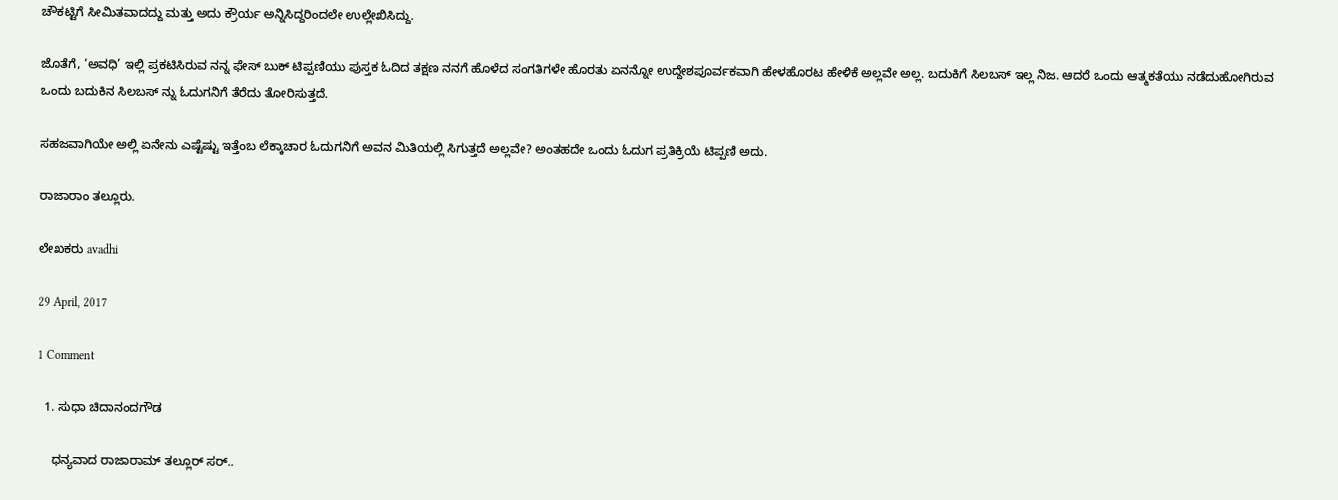ಚೌಕಟ್ಟಿಗೆ ಸೀಮಿತವಾದದ್ದು ಮತ್ತು ಅದು ಕ್ರೌರ್ಯ ಅನ್ನಿಸಿದ್ದರಿಂದಲೇ ಉಲ್ಲೇಖಿಸಿದ್ದು.

ಜೊತೆಗೆ, ‘ಅವಧಿ’ ಇಲ್ಲಿ ಪ್ರಕಟಿಸಿರುವ ನನ್ನ ಫೇಸ್ ಬುಕ್ ಟಿಪ್ಪಣಿಯು ಪುಸ್ತಕ ಓದಿದ ತಕ್ಷಣ ನನಗೆ ಹೊಳೆದ ಸಂಗತಿಗಳೇ ಹೊರತು ಏನನ್ನೋ ಉದ್ದೇಶಪೂರ್ವಕವಾಗಿ ಹೇಳಹೊರಟ ಹೇಳಿಕೆ ಅಲ್ಲವೇ ಅಲ್ಲ. ಬದುಕಿಗೆ ಸಿಲಬಸ್ ಇಲ್ಲ ನಿಜ. ಆದರೆ ಒಂದು ಆತ್ಮಕತೆಯು ನಡೆದುಹೋಗಿರುವ ಒಂದು ಬದುಕಿನ ಸಿಲಬಸ್ ನ್ನು ಓದುಗನಿಗೆ ತೆರೆದು ತೋರಿಸುತ್ತದೆ.

ಸಹಜವಾಗಿಯೇ ಅಲ್ಲಿ ಏನೇನು ಎಷ್ಟೆಷ್ಟು ಇತ್ತೆಂಬ ಲೆಕ್ಕಾಚಾರ ಓದುಗನಿಗೆ ಅವನ ಮಿತಿಯಲ್ಲಿ ಸಿಗುತ್ತದೆ ಅಲ್ಲವೇ? ಅಂತಹದೇ ಒಂದು ಓದುಗ ಪ್ರತಿಕ್ರಿಯೆ ಟಿಪ್ಪಣಿ ಅದು.

ರಾಜಾರಾಂ ತಲ್ಲೂರು.

ಲೇಖಕರು avadhi

29 April, 2017

1 Comment

  1. ಸುಧಾ ಚಿದಾನಂದಗೌಡ

    ಧನ್ಯವಾದ ರಾಜಾರಾಮ್ ತಲ್ಲೂರ್ ಸರ್..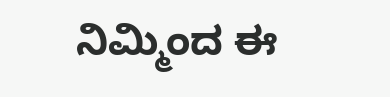ನಿಮ್ಮಿಂದ ಈ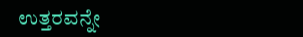ಉತ್ತರವನ್ನೇ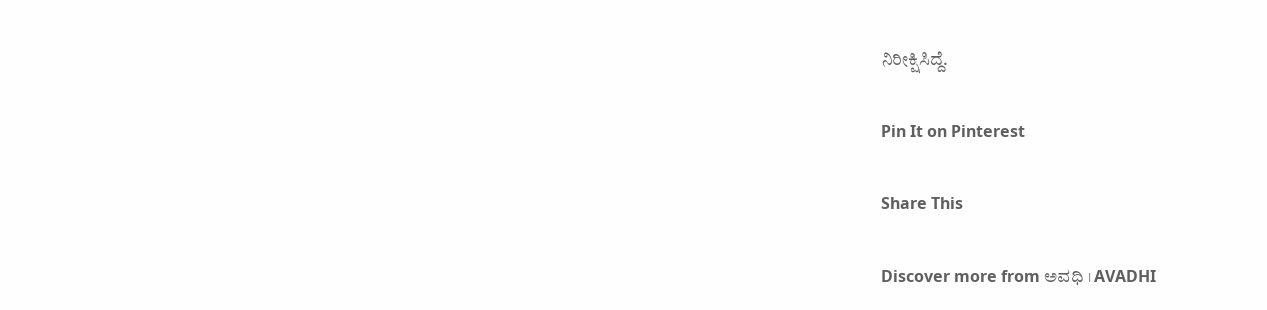ನಿರೀಕ್ಷಿಸಿದ್ದೆ.

Pin It on Pinterest

Share This

Discover more from ಅವಧಿ । AVADHI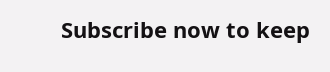Subscribe now to keep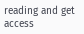reading and get access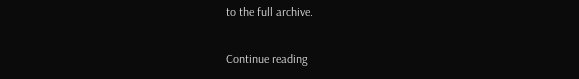to the full archive.

Continue reading